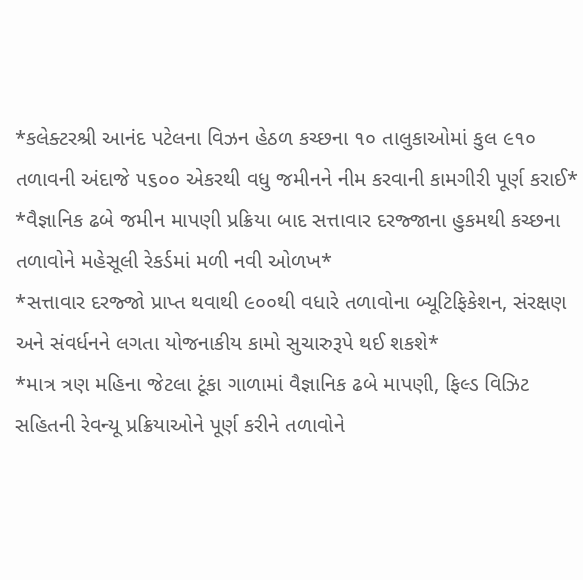*કલેક્ટરશ્રી આનંદ પટેલના વિઝન હેઠળ કચ્છના ૧૦ તાલુકાઓમાં કુલ ૯૧૦ તળાવની અંદાજે ૫૬૦૦ એકરથી વધુ જમીનને નીમ કરવાની કામગીરી પૂર્ણ કરાઈ*
*વૈજ્ઞાનિક ઢબે જમીન માપણી પ્રક્રિયા બાદ સત્તાવાર દરજ્જાના હુકમથી કચ્છના તળાવોને મહેસૂલી રેકર્ડમાં મળી નવી ઓળખ*
*સત્તાવાર દરજ્જો પ્રાપ્ત થવાથી ૯૦૦થી વધારે તળાવોના બ્યૂટિફિકેશન, સંરક્ષણ અને સંવર્ધનને લગતા યોજનાકીય કામો સુચારુરૂપે થઈ શકશે*
*માત્ર ત્રણ મહિના જેટલા ટૂંકા ગાળામાં વૈજ્ઞાનિક ઢબે માપણી, ફિલ્ડ વિઝિટ સહિતની રેવન્યૂ પ્રક્રિયાઓને પૂર્ણ કરીને તળાવોને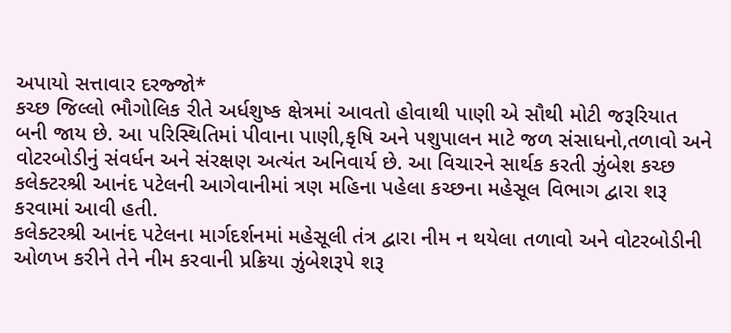અપાયો સત્તાવાર દરજ્જો*
કચ્છ જિલ્લો ભૌગોલિક રીતે અર્ધશુષ્ક ક્ષેત્રમાં આવતો હોવાથી પાણી એ સૌથી મોટી જરૂરિયાત બની જાય છે. આ પરિસ્થિતિમાં પીવાના પાણી,કૃષિ અને પશુપાલન માટે જળ સંસાધનો,તળાવો અને વોટરબોડીનું સંવર્ધન અને સંરક્ષણ અત્યંત અનિવાર્ય છે. આ વિચારને સાર્થક કરતી ઝુંબેશ કચ્છ કલેક્ટરશ્રી આનંદ પટેલની આગેવાનીમાં ત્રણ મહિના પહેલા કચ્છના મહેસૂલ વિભાગ દ્વારા શરૂ કરવામાં આવી હતી.
કલેક્ટરશ્રી આનંદ પટેલના માર્ગદર્શનમાં મહેસૂલી તંત્ર દ્વારા નીમ ન થયેલા તળાવો અને વોટરબોડીની ઓળખ કરીને તેને નીમ કરવાની પ્રક્રિયા ઝુંબેશરૂપે શરૂ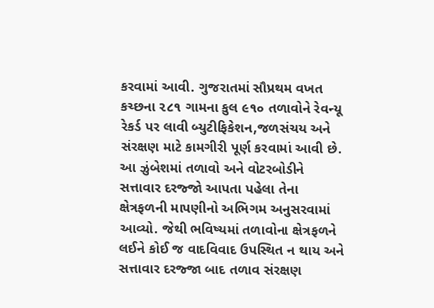કરવામાં આવી. ગુજરાતમાં સૌપ્રથમ વખત કચ્છના ૨૮૧ ગામના કુલ ૯૧૦ તળાવોને રેવન્યૂ રેકર્ડ પર લાવી બ્યુટીફિકેશન,જળસંચય અને સંરક્ષણ માટે કામગીરી પૂર્ણ કરવામાં આવી છે.
આ ઝુંબેશમાં તળાવો અને વોટરબોડીને સત્તાવાર દરજ્જો આપતા પહેલા તેના ક્ષેત્રફળની માપણીનો અભિગમ અનુસરવામાં આવ્યો. જેથી ભવિષ્યમાં તળાવોના ક્ષેત્રફળને લઈને કોઈ જ વાદવિવાદ ઉપસ્થિત ન થાય અને સત્તાવાર દરજ્જા બાદ તળાવ સંરક્ષણ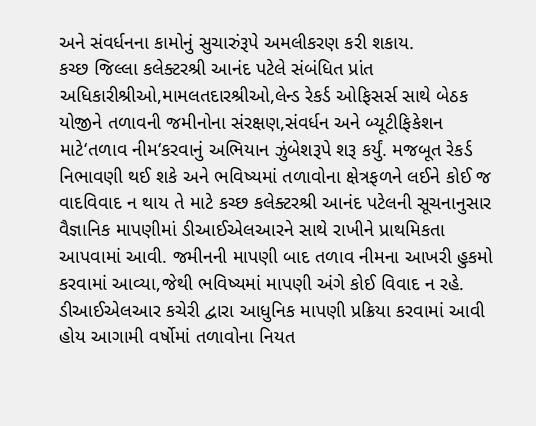અને સંવર્ધનના કામોનું સુચારુંરૂપે અમલીકરણ કરી શકાય.
કચ્છ જિલ્લા કલેક્ટરશ્રી આનંદ પટેલે સંબંધિત પ્રાંત અધિકારીશ્રીઓ,મામલતદારશ્રીઓ,લેન્ડ રેકર્ડ ઓફિસર્સ સાથે બેઠક યોજીને તળાવની જમીનોના સંરક્ષણ,સંવર્ધન અને બ્યૂટીફિકેશન માટે‘તળાવ નીમ‘કરવાનું અભિયાન ઝુંબેશરૂપે શરૂ કર્યું. મજબૂત રેકર્ડ નિભાવણી થઈ શકે અને ભવિષ્યમાં તળાવોના ક્ષેત્રફળને લઈને કોઈ જ વાદવિવાદ ન થાય તે માટે કચ્છ કલેક્ટરશ્રી આનંદ પટેલની સૂચનાનુસાર વૈજ્ઞાનિક માપણીમાં ડીઆઈએલઆરને સાથે રાખીને પ્રાથમિકતા
આપવામાં આવી. જમીનની માપણી બાદ તળાવ નીમના આખરી હુકમો કરવામાં આવ્યા,જેથી ભવિષ્યમાં માપણી અંગે કોઈ વિવાદ ન રહે. ડીઆઈએલઆર કચેરી દ્વારા આધુનિક માપણી પ્રક્રિયા કરવામાં આવી હોય આગામી વર્ષોમાં તળાવોના નિયત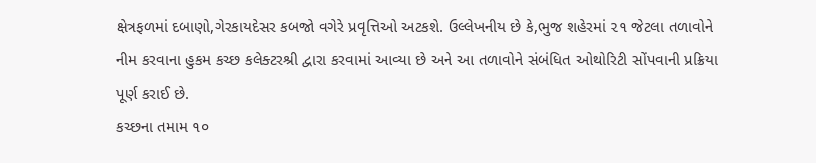ક્ષેત્રફળમાં દબાણો,ગેરકાયદેસર કબજો વગેરે પ્રવૃત્તિઓ અટકશે. ઉલ્લેખનીય છે કે,ભુજ શહેરમાં ૨૧ જેટલા તળાવોને નીમ કરવાના હુકમ કચ્છ કલેક્ટરશ્રી દ્વારા કરવામાં આવ્યા છે અને આ તળાવોને સંબંધિત ઓથોરિટી સોંપવાની પ્રક્રિયા પૂર્ણ કરાઈ છે.
કચ્છના તમામ ૧૦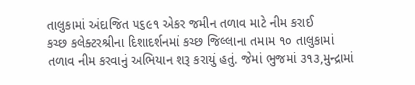તાલુકામાં અંદાજિત ૫૬૯૧ એકર જમીન તળાવ માટે નીમ કરાઈ
કચ્છ કલેક્ટરશ્રીના દિશાદર્શનમાં કચ્છ જિલ્લાના તમામ ૧૦ તાલુકામાં તળાવ નીમ કરવાનું અભિયાન શરૂ કરાયું હતું. જેમાં ભુજમાં ૩૧૩,મુન્દ્રામાં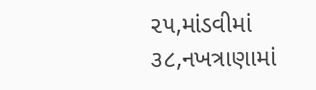૨૫,માંડવીમાં ૩૮,નખત્રાણામાં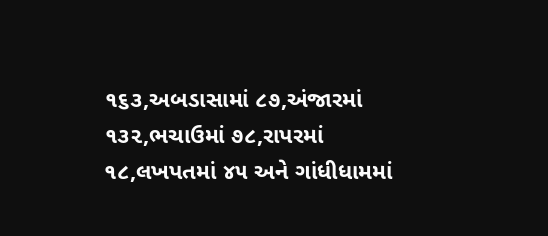૧૬૩,અબડાસામાં ૮૭,અંજારમાં ૧૩૨,ભચાઉમાં ૭૮,રાપરમાં ૧૮,લખપતમાં ૪૫ અને ગાંધીધામમાં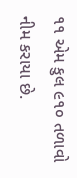૧૧ એમ કુલ ૯૧૦ તળાવો નીમ કરાયા છે.